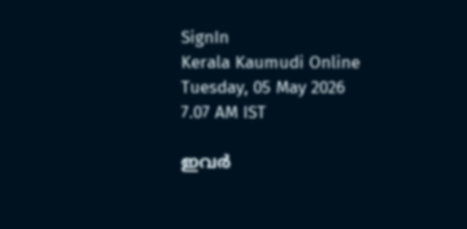SignIn
Kerala Kaumudi Online
Tuesday, 05 May 2026 7.07 AM IST

ഇവർ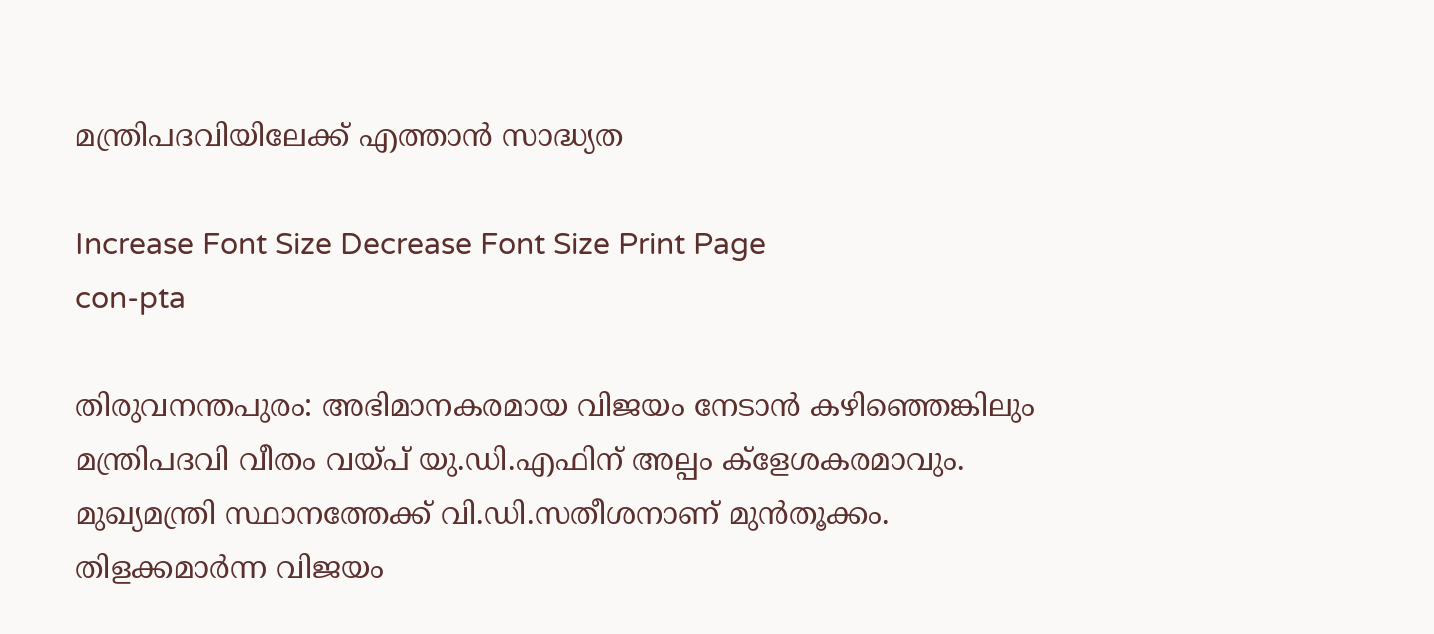മന്ത്രിപദവിയിലേക്ക് എത്താൻ സാദ്ധ്യത

Increase Font Size Decrease Font Size Print Page
con-pta

തിരുവനന്തപുരം: അഭിമാനകരമായ വിജയം നേടാൻ കഴിഞ്ഞെങ്കിലും മന്ത്രിപദവി വീതം വയ്പ് യു.ഡി.എഫിന് അല്പം ക്ളേശകരമാവും. മുഖ്യമന്ത്രി സ്ഥാനത്തേക്ക് വി.ഡി.സതീശനാണ് മുൻതൂക്കം. തിളക്കമാർന്ന വിജയം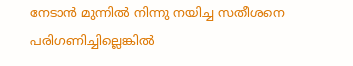നേടാൻ മുന്നിൽ നിന്നു നയിച്ച സതീശനെ പരിഗണിച്ചില്ലെങ്കിൽ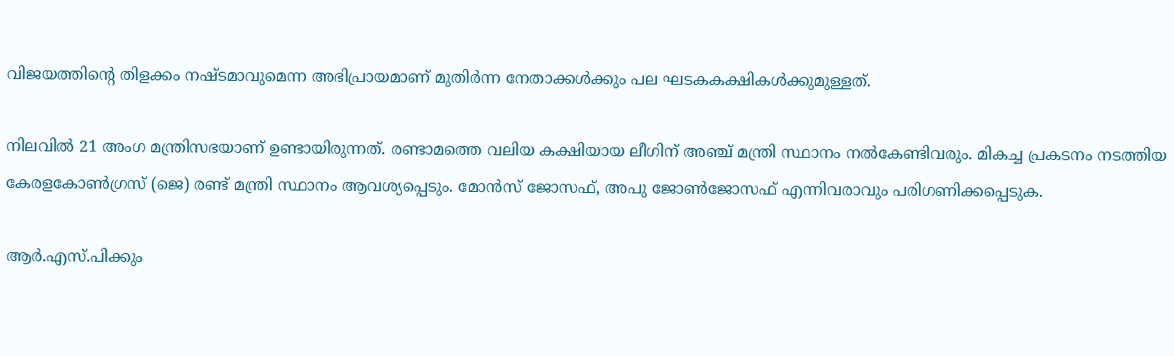വിജയത്തിന്റെ തിളക്കം നഷ്ടമാവുമെന്ന അഭിപ്രായമാണ് മുതിർന്ന നേതാക്കൾക്കും പല ഘടകകക്ഷികൾക്കുമുള്ളത്.

നിലവിൽ 21 അംഗ മന്ത്രിസഭയാണ് ഉണ്ടായിരുന്നത്. രണ്ടാമത്തെ വലിയ കക്ഷിയായ ലീഗിന് അഞ്ച് മന്ത്രി സ്ഥാനം നൽകേണ്ടിവരും. മികച്ച പ്രകടനം നടത്തിയ കേരളകോൺഗ്രസ് (ജെ) രണ്ട് മന്ത്രി സ്ഥാനം ആവശ്യപ്പെടും. മോൻസ് ജോസഫ്, അപു ജോൺജോസഫ് എന്നിവരാവും പരിഗണിക്കപ്പെടുക.

ആർ.എസ്.പിക്കും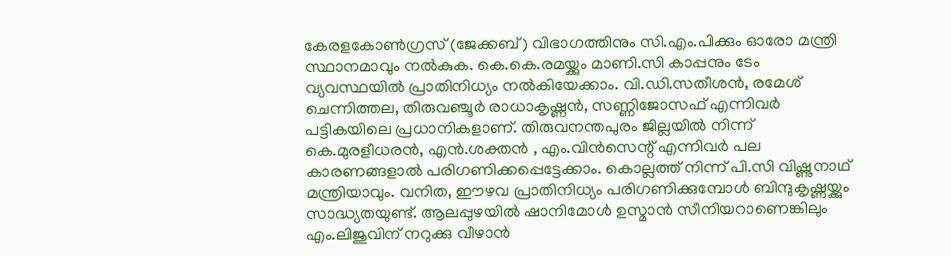കേരളകോൺഗ്രസ് (ജേക്കബ്) വിഭാഗത്തിനും സി.എം.പിക്കും ഓരോ മന്ത്രി സ്ഥാനമാവും നൽകുക. കെ.കെ.രമയ്ക്കും മാണി.സി കാപ്പനും ടേം വ്യവസ്ഥയിൽ പ്രാതിനിധ്യം നൽകിയേക്കാം. വി.ഡി.സതീശൻ, രമേശ് ചെന്നിത്തല, തിരുവഞ്ചൂർ രാധാകൃഷ്ണൻ, സണ്ണിജോസഫ് എന്നിവർ പട്ടികയിലെ പ്രധാനികളാണ്. തിരുവനന്തപുരം ജില്ലയിൽ നിന്ന് കെ.മുരളീധരൻ, എൻ.ശക്തൻ , എം.വിൻസെന്റ് എന്നിവർ പല കാരണങ്ങളാൽ പരിഗണിക്കപ്പെട്ടേക്കാം. കൊല്ലത്ത് നിന്ന് പി.സി വിഷ്ണുനാഥ് മന്ത്രിയാവും. വനിത, ഈഴവ പ്രാതിനിധ്യം പരിഗണിക്കുമ്പോൾ ബിന്ദുകൃഷ്ണയ്ക്കും സാദ്ധ്യതയുണ്ട്. ആലപ്പുഴയിൽ ഷാനിമോൾ ഉസ്മാൻ സീനിയറാണെങ്കിലും എം.ലിജുവിന് നറുക്കു വീഴാൻ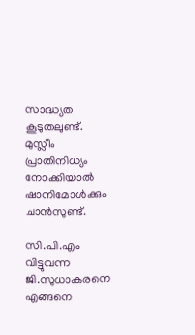സാദ്ധ്യത കൂടുതലുണ്ട്. മുസ്ലീം പ്രാതിനിധ്യം നോക്കിയാൽ ഷാനിമോൾക്കും ചാൻസുണ്ട്.

സി.പി.എം വിട്ടുവന്ന ജി.സുധാകരനെ എങ്ങനെ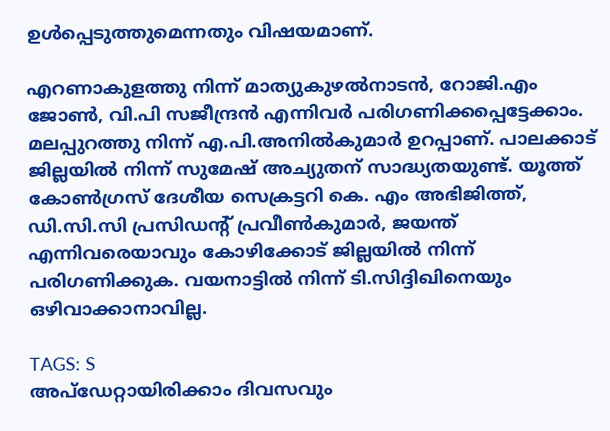ഉൾപ്പെടുത്തുമെന്നതും വിഷയമാണ്.

എറണാകുളത്തു നിന്ന് മാത്യുകുഴൽനാടൻ, റോജി.എം ജോൺ, വി.പി സജീന്ദ്രൻ എന്നിവർ പരിഗണിക്കപ്പെട്ടേക്കാം. മലപ്പുറത്തു നിന്ന് എ.പി.അനിൽകുമാർ ഉറപ്പാണ്. പാലക്കാട് ജില്ലയിൽ നിന്ന് സുമേഷ് അച്യുതന് സാദ്ധ്യതയുണ്ട്. യൂത്ത് കോൺഗ്രസ് ദേശീയ സെക്രട്ടറി കെ. എം അഭിജിത്ത്, ഡി.സി.സി പ്രസിഡന്റ് പ്രവീൺകുമാർ, ജയന്ത് എന്നിവരെയാവും കോഴിക്കോട് ജില്ലയിൽ നിന്ന് പരിഗണിക്കുക. വയനാട്ടിൽ നിന്ന് ടി.സിദ്ദിഖിനെയും ഒഴിവാക്കാനാവില്ല.

TAGS: S
അപ്ഡേറ്റായിരിക്കാം ദിവസവും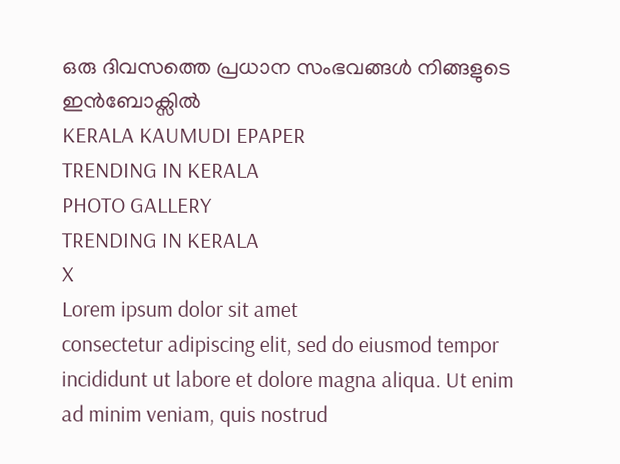ഒരു ദിവസത്തെ പ്രധാന സംഭവങ്ങൾ നിങ്ങളുടെ ഇൻബോക്സിൽ
KERALA KAUMUDI EPAPER
TRENDING IN KERALA
PHOTO GALLERY
TRENDING IN KERALA
X
Lorem ipsum dolor sit amet
consectetur adipiscing elit, sed do eiusmod tempor incididunt ut labore et dolore magna aliqua. Ut enim ad minim veniam, quis nostrud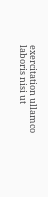exercitation ullamco laboris nisi ut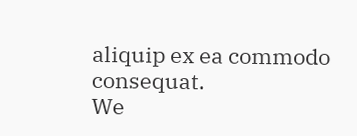aliquip ex ea commodo consequat.
We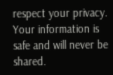respect your privacy. Your information is safe and will never be shared.